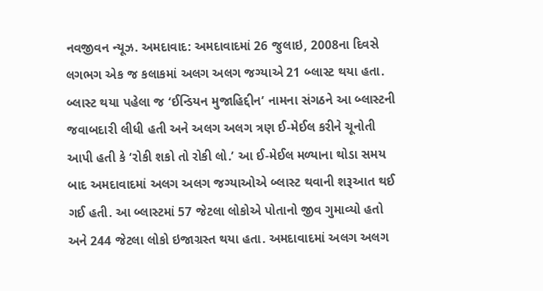નવજીવન ન્યૂઝ. અમદાવાદ: અમદાવાદમાં 26 જુલાઇ, 2008ના દિવસે લગભગ એક જ કલાકમાં અલગ અલગ જગ્યાએ 21 બ્લાસ્ટ થયા હતા. બ્લાસ્ટ થયા પહેલા જ ‘ઈન્ડિયન મુજાહિદ્દીન’ નામના સંગઠને આ બ્લાસ્ટની જવાબદારી લીધી હતી અને અલગ અલગ ત્રણ ઈ-મેઈલ કરીને ચૂનોતી આપી હતી કે ‘રોકી શકો તો રોકી લો.’ આ ઈ-મેઈલ મળ્યાના થોડા સમય બાદ અમદાવાદમાં અલગ અલગ જગ્યાઓએ બ્લાસ્ટ થવાની શરૂઆત થઈ ગઈ હતી. આ બ્લાસ્ટમાં 57 જેટલા લોકોએ પોતાનો જીવ ગુમાવ્યો હતો અને 244 જેટલા લોકો ઇજાગ્રસ્ત થયા હતા. અમદાવાદમાં અલગ અલગ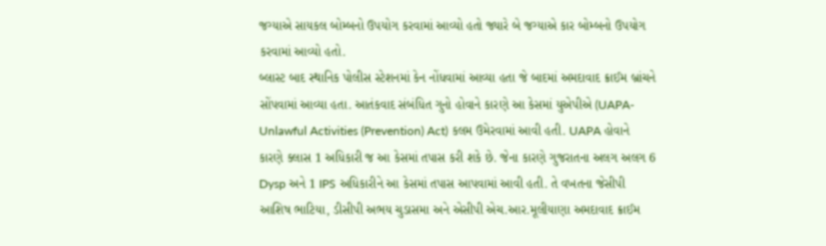જગ્યાએ સાયકલ બોમ્બનો ઉપયોગ કરવામાં આવ્યો હતો જ્યારે બે જગ્યાએ કાર બોમ્બનો ઉપયોગ કરવામાં આવ્યો હતો.
બ્લાસ્ટ બાદ સ્થાનિક પોલીસ સ્ટેશનમાં કેન નોંધવામાં આવ્યા હતા જે બાદમાં અમદાવાદ ક્રાઈમ બ્રાંચને સોંપવામાં આવ્યા હતા. આતંકવાદ સંબંધિત ગુનો હોવાને કારણે આ કેસમાં યુએપીએ (UAPA-Unlawful Activities (Prevention) Act) કલમ ઉમેરવામાં આવી હતી. UAPA હોવાને કારણે ક્લાસ 1 અધિકારી જ આ કેસમાં તપાસ કરી શકે છે. જેના કારણે ગુજરાતના અલગ અલગ 6 Dysp અને 1 IPS અધિકારીને આ કેસમાં તપાસ આપવામાં આવી હતી. તે વખતના જેસીપી આશિષ ભાટિયા, ડીસીપી અભય ચુડાસમા અને એસીપી એચ.આર.મૂલીયાણા અમદાવાદ ક્રાઈમ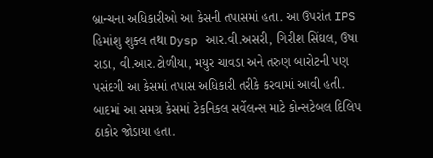બ્રાન્ચના અધિકારીઓ આ કેસની તપાસમાં હતા. આ ઉપરાંત IPS હિમાંશુ શુક્લ તથા Dysp આર.વી.અસરી, ગિરીશ સિંઘલ, ઉષા રાડા, વી.આર.ટોળીયા, મયુર ચાવડા અને તરુણ બારોટની પણ પસંદગી આ કેસમાં તપાસ અધિકારી તરીકે કરવામાં આવી હતી. બાદમાં આ સમગ્ર કેસમાં ટેકનિકલ સર્વેલન્સ માટે કોન્સટેબલ દિલિપ ઠાકોર જોડાયા હતા.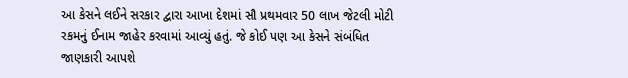આ કેસને લઈને સરકાર દ્વારા આખા દેશમાં સૌ પ્રથમવાર 50 લાખ જેટલી મોટી રકમનું ઈનામ જાહેર કરવામાં આવ્યું હતું. જે કોઈ પણ આ કેસને સંબંધિત જાણકારી આપશે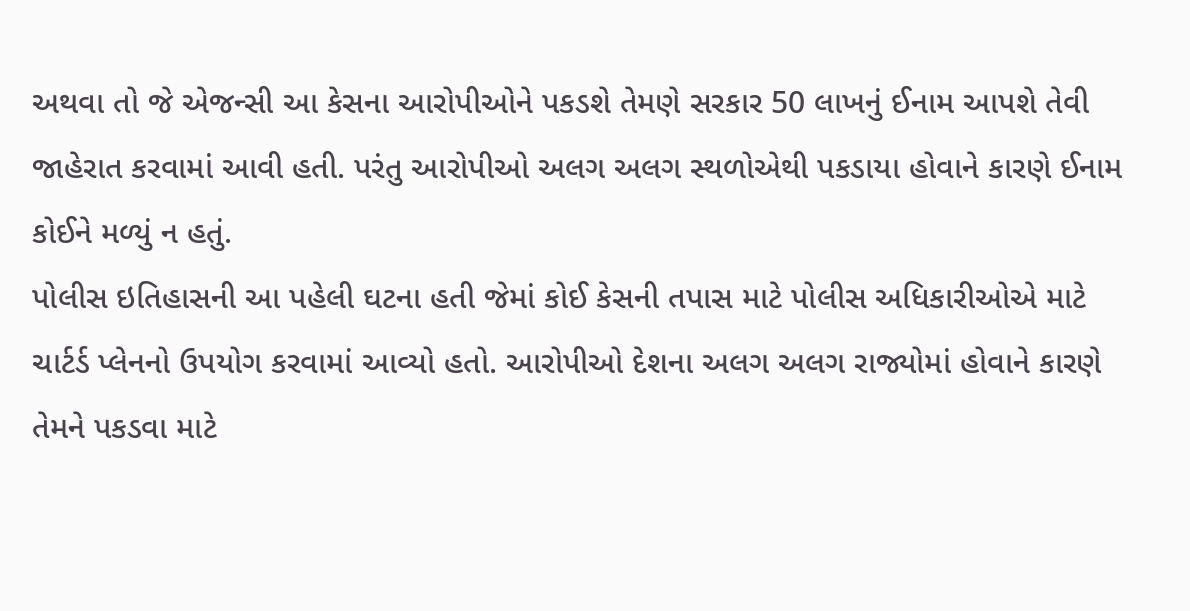અથવા તો જે એજન્સી આ કેસના આરોપીઓને પકડશે તેમણે સરકાર 50 લાખનું ઈનામ આપશે તેવી જાહેરાત કરવામાં આવી હતી. પરંતુ આરોપીઓ અલગ અલગ સ્થળોએથી પકડાયા હોવાને કારણે ઈનામ કોઈને મળ્યું ન હતું.
પોલીસ ઇતિહાસની આ પહેલી ઘટના હતી જેમાં કોઈ કેસની તપાસ માટે પોલીસ અધિકારીઓએ માટે ચાર્ટર્ડ પ્લેનનો ઉપયોગ કરવામાં આવ્યો હતો. આરોપીઓ દેશના અલગ અલગ રાજ્યોમાં હોવાને કારણે તેમને પકડવા માટે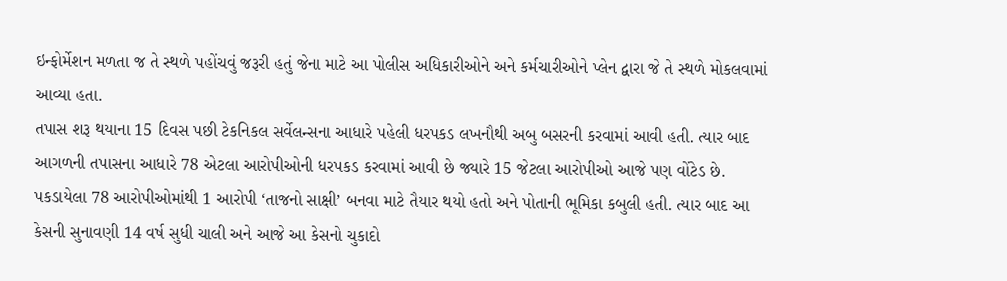ઇન્ફોર્મેશન મળતા જ તે સ્થળે પહોંચવું જરૂરી હતું જેના માટે આ પોલીસ અધિકારીઓને અને કર્મચારીઓને પ્લેન દ્વારા જે તે સ્થળે મોકલવામાં આવ્યા હતા.
તપાસ શરૂ થયાના 15 દિવસ પછી ટેકનિકલ સર્વેલન્સના આધારે પહેલી ધરપકડ લખનૌથી અબુ બસરની કરવામાં આવી હતી. ત્યાર બાદ આગળની તપાસના આધારે 78 એટલા આરોપીઓની ધરપકડ કરવામાં આવી છે જ્યારે 15 જેટલા આરોપીઓ આજે પણ વોંટેડ છે. પકડાયેલા 78 આરોપીઓમાંથી 1 આરોપી ‘તાજનો સાક્ષી’ બનવા માટે તૈયાર થયો હતો અને પોતાની ભૂમિકા કબુલી હતી. ત્યાર બાદ આ કેસની સુનાવણી 14 વર્ષ સુધી ચાલી અને આજે આ કેસનો ચુકાદો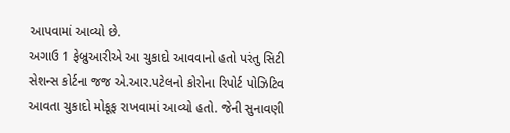આપવામાં આવ્યો છે.
અગાઉ 1 ફેબ્રુઆરીએ આ ચુકાદો આવવાનો હતો પરંતુ સિટી સેશન્સ કોર્ટના જજ એ.આર.પટેલનો કોરોના રિપોર્ટ પોઝિટિવ આવતા ચુકાદો મોકૂફ રાખવામાં આવ્યો હતો. જેની સુનાવણી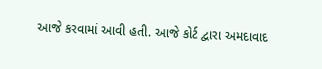આજે કરવામાં આવી હતી. આજે કોર્ટ દ્વારા અમદાવાદ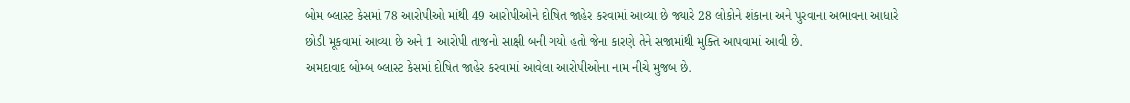બોમ બ્લાસ્ટ કેસમાં 78 આરોપીઓ માંથી 49 આરોપીઓને દોષિત જાહેર કરવામાં આવ્યા છે જ્યારે 28 લોકોને શંકાના અને પુરવાના અભાવના આધારે છોડી મૂકવામાં આવ્યા છે અને 1 આરોપી તાજનો સાક્ષી બની ગયો હતો જેના કારણે તેને સજામાંથી મુક્તિ આપવામાં આવી છે.
અમદાવાદ બોમ્બ બ્લાસ્ટ કેસમાં દોષિત જાહેર કરવામાં આવેલા આરોપીઓના નામ નીચે મુજબ છે.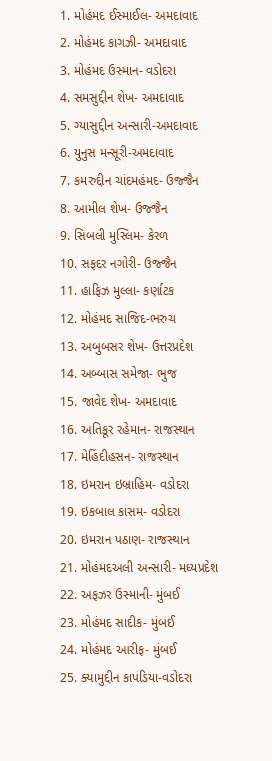1. મોહંમદ ઈસ્માઈલ- અમદાવાદ
2. મોહંમદ કાગઝી- અમદાવાદ
3. મોહંમદ ઉસ્માન- વડોદરા
4. સમસુદ્દીન શેખ- અમદાવાદ
5. ગ્યાસુદ્દીન અન્સારી-અમદાવાદ
6. યુનુસ મન્સૂરી-અમદાવાદ
7. કમરુદ્દીન ચાંદમહંમદ- ઉજ્જૈન
8. આમીલ શેખ- ઉજ્જૈન
9. સિબલી મુસ્લિમ- કેરળ
10. સફદર નગોરી- ઉજ્જૈન
11. હાફિઝ મુલ્લા- કર્ણાટક
12. મોહંમદ સાજિદ-ભરુચ
13. અબુબસર શેખ- ઉત્તરપ્રદેશ
14. અબ્બાસ સમેજા- ભુજ
15. જાવેદ શેખ- અમદાવાદ
16. અતિકૂર રહેમાન- રાજસ્થાન
17. મેહિંદીહસન- રાજસ્થાન
18. ઇમરાન ઇબ્રાહિમ- વડોદરા
19. ઇકબાલ કાસમ- વડોદરા
20. ઇમરાન પઠાણ- રાજસ્થાન
21. મોહંમદઅલી અન્સારી- મધ્યપ્રદેશ
22. અફઝર ઉસ્માની- મુંબઈ
23. મોહંમદ સાદીક- મુંબઈ
24. મોહંમદ આરીફ- મુંબઈ
25. ક્યામુદ્દીન કાપડિયા-વડોદરા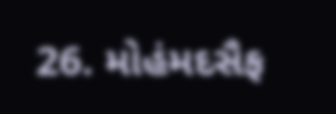26. મોહંમદસૈફ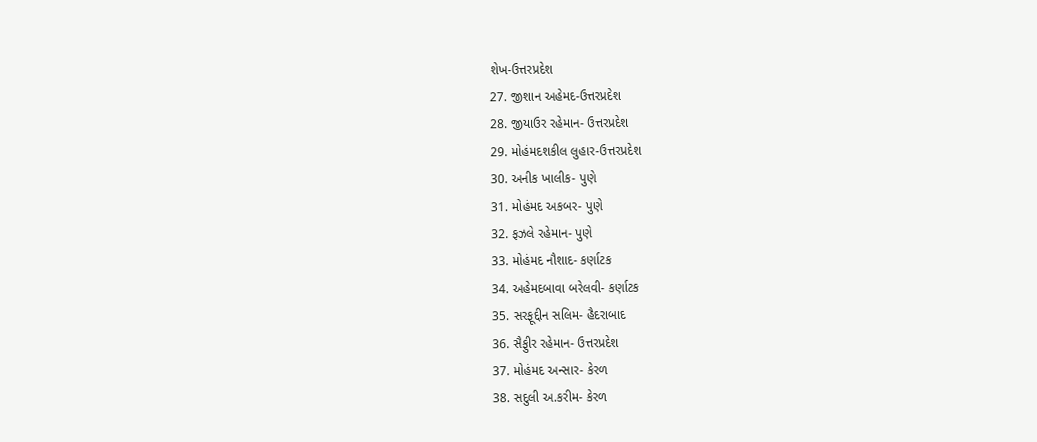શેખ-ઉત્તરપ્રદેશ
27. જીશાન અહેમદ-ઉત્તરપ્રદેશ
28. જીયાઉર રહેમાન- ઉત્તરપ્રદેશ
29. મોહંમદશકીલ લુહાર-ઉત્તરપ્રદેશ
30. અનીક ખાલીક- પુણે
31. મોહંમદ અકબર- પુણે
32. ફઝલે રહેમાન- પુણે
33. મોહંમદ નૌશાદ- કર્ણાટક
34. અહેમદબાવા બરેલવી- કર્ણાટક
35. સરફૂદ્દીન સલિમ- હૈદરાબાદ
36. સૈફુીર રહેમાન- ઉત્તરપ્રદેશ
37. મોહંમદ અન્સાર- કેરળ
38. સદુલી અ.કરીમ- કેરળ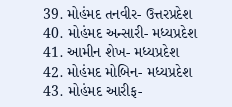39. મોહંમદ તનવીર- ઉત્તરપ્રદેશ
40. મોહંમદ અન્સારી- મધ્યપ્રદેશ
41. આમીન શેખ- મધ્યપ્રદેશ
42. મોહંમદ મોબિન- મધ્યપ્રદેશ
43. મોહંમદ આરીફ-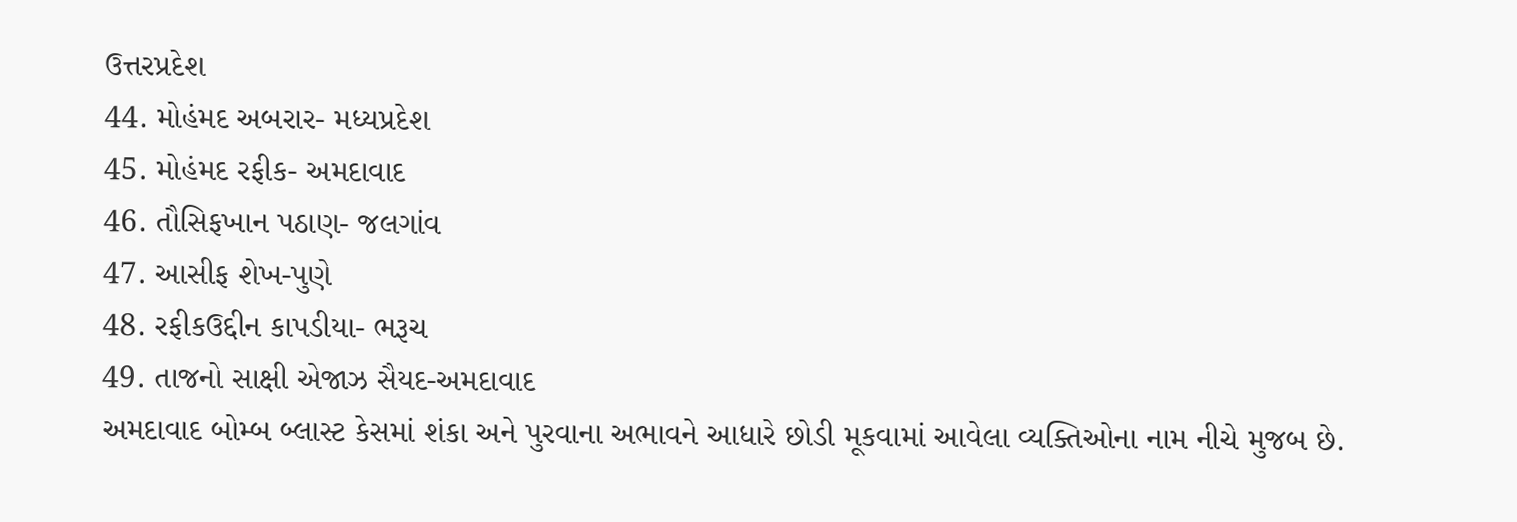ઉત્તરપ્રદેશ
44. મોહંમદ અબરાર- મધ્યપ્રદેશ
45. મોહંમદ રફીક- અમદાવાદ
46. તૌસિફખાન પઠાણ- જલગાંવ
47. આસીફ શેખ-પુણે
48. રફીકઉદ્દીન કાપડીયા- ભરૂચ
49. તાજનો સાક્ષી એજાઝ સૈયદ-અમદાવાદ
અમદાવાદ બોમ્બ બ્લાસ્ટ કેસમાં શંકા અને પુરવાના અભાવને આધારે છોડી મૂકવામાં આવેલા વ્યક્તિઓના નામ નીચે મુજબ છે.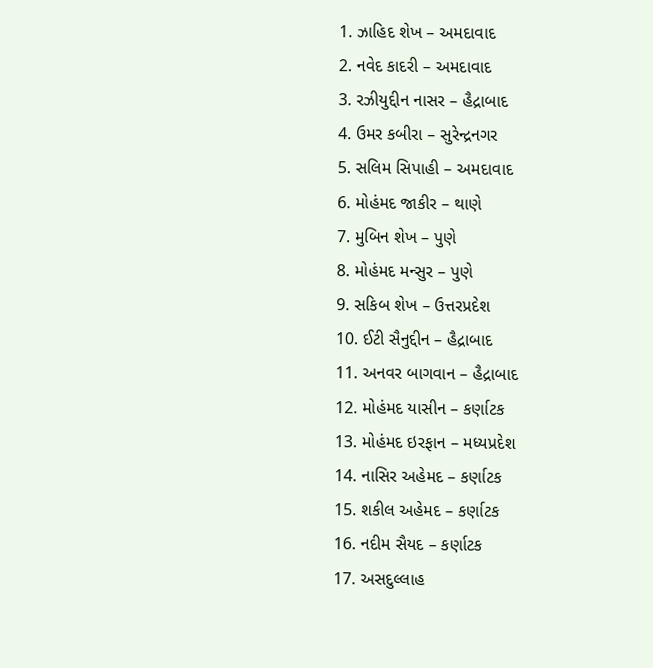1. ઝાહિદ શેખ – અમદાવાદ
2. નવેદ કાદરી – અમદાવાદ
3. રઝીયુદ્દીન નાસર – હૈદ્રાબાદ
4. ઉમર કબીરા – સુરેન્દ્રનગર
5. સલિમ સિપાહી – અમદાવાદ
6. મોહંમદ જાકીર – થાણે
7. મુબિન શેખ – પુણે
8. મોહંમદ મન્સુર – પુણે
9. સકિબ શેખ – ઉત્તરપ્રદેશ
10. ઈટી સૈનુદ્દીન – હૈદ્રાબાદ
11. અનવર બાગવાન – હૈદ્રાબાદ
12. મોહંમદ યાસીન – કર્ણાટક
13. મોહંમદ ઇરફાન – મધ્યપ્રદેશ
14. નાસિર અહેમદ – કર્ણાટક
15. શકીલ અહેમદ – કર્ણાટક
16. નદીમ સૈયદ – કર્ણાટક
17. અસદુલ્લાહ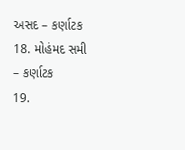અસદ – કર્ણાટક
18. મોહંમદ સમી – કર્ણાટક
19.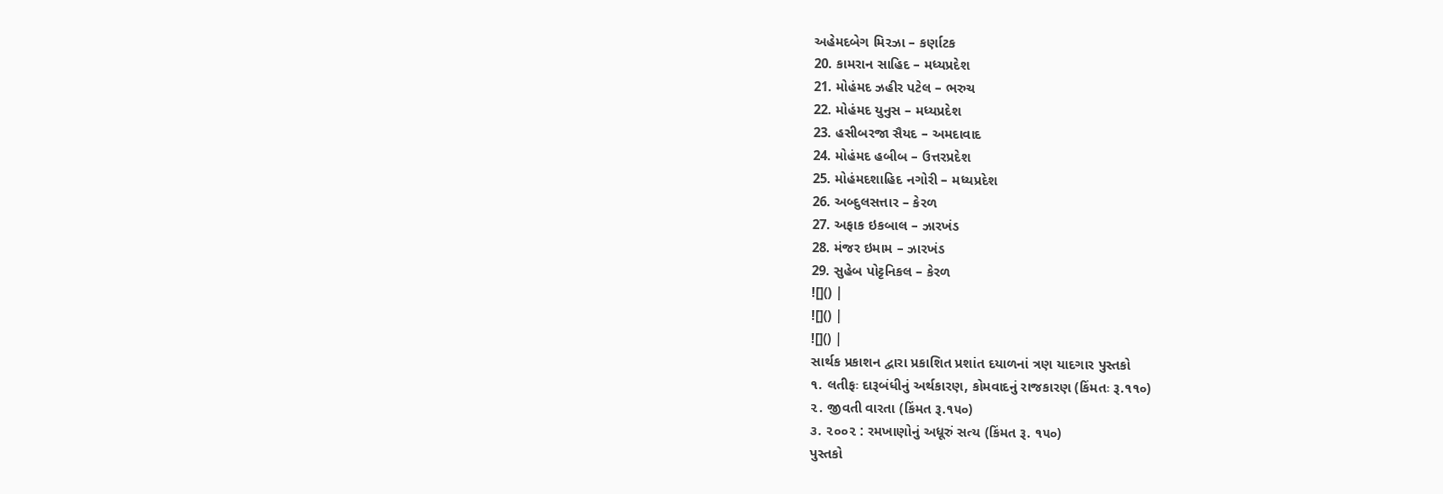અહેમદબેગ મિરઝા – કર્ણાટક
20. કામરાન સાહિદ – મધ્યપ્રદેશ
21. મોહંમદ ઝહીર પટેલ – ભરુચ
22. મોહંમદ યુનુસ – મધ્યપ્રદેશ
23. હસીબરજા સૈયદ – અમદાવાદ
24. મોહંમદ હબીબ – ઉત્તરપ્રદેશ
25. મોહંમદશાહિદ નગોરી – મધ્યપ્રદેશ
26. અબ્દુલસત્તાર – કેરળ
27. અફાક ઇકબાલ – ઝારખંડ
28. મંજર ઇમામ – ઝારખંડ
29. સુહેબ પોટ્ટનિકલ – કેરળ
![]() |
![]() |
![]() |
સાર્થક પ્રકાશન દ્વારા પ્રકાશિત પ્રશાંત દયાળનાં ત્રણ યાદગાર પુસ્તકો
૧. લતીફઃ દારૂબંધીનું અર્થકારણ, કોમવાદનું રાજકારણ (કિંમતઃ રૂ.૧૧૦)
૨. જીવતી વારતા (કિંમત રૂ.૧૫૦)
૩. ૨૦૦૨ : રમખાણોનું અધૂરું સત્ય (કિંમત રૂ. ૧૫૦)
પુસ્તકો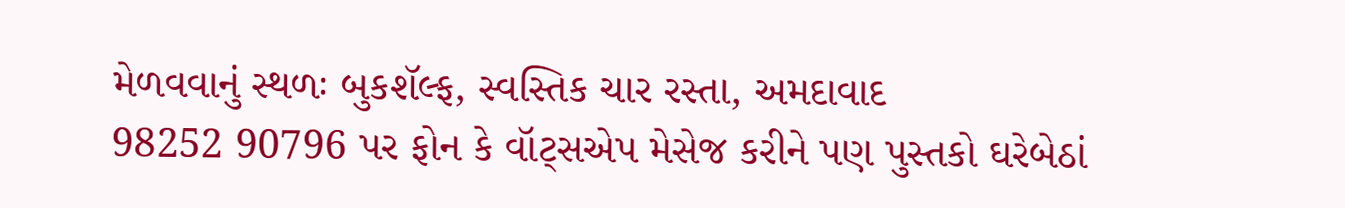મેળવવાનું સ્થળઃ બુકશૅલ્ફ, સ્વસ્તિક ચાર રસ્તા, અમદાવાદ
98252 90796 પર ફોન કે વૉટ્સએપ મેસેજ કરીને પણ પુસ્તકો ઘરેબેઠાં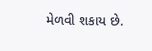મેળવી શકાય છે.